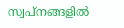സ്വപ്നങ്ങളില്‍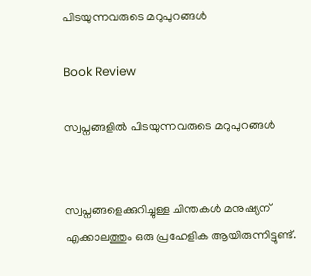പിടയുന്നവരുടെ മറുപുറങ്ങള്‍

Book Review

സ്വപ്നങ്ങളില്‍ പിടയുന്നവരുടെ മറുപുറങ്ങള്‍


സ്വപ്നങ്ങളെക്കുറിച്ചുള്ള ചിന്തകള്‍ മനുഷ്യന് എക്കാലത്തും ഒരു പ്രഹേളിക ആയിരുന്നിട്ടുണ്ട്.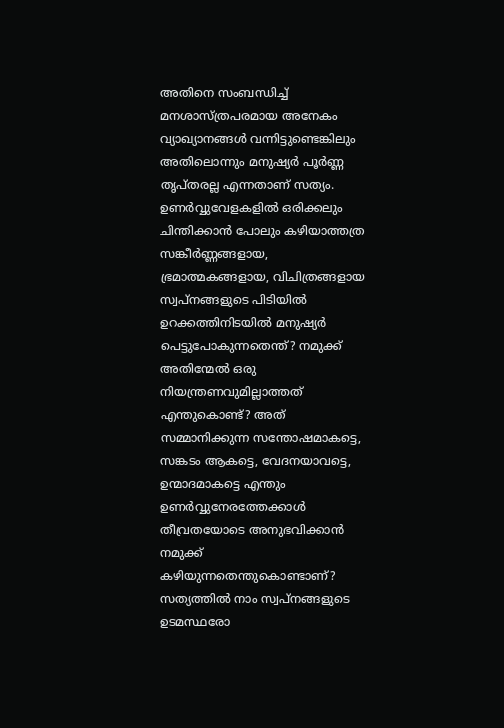അതിനെ സംബന്ധിച്ച് മനശാസ്ത്രപരമായ അനേകം വ്യാഖ്യാനങ്ങള്‍ വന്നിട്ടുണ്ടെങ്കിലും അതിലൊന്നും മനുഷ്യര്‍ പൂര്‍ണ്ണ തൃപ്തരല്ല എന്നതാണ് സത്യം. ഉണര്‍വ്വുവേളകളില്‍ ഒരിക്കലും ചിന്തിക്കാന്‍ പോലും കഴിയാത്തത്ര സങ്കീര്‍ണ്ണങ്ങളായ, ഭ്രമാത്മകങ്ങളായ, വിചിത്രങ്ങളായ സ്വപ്നങ്ങളുടെ പിടിയില്‍ ഉറക്കത്തിനിടയില്‍ മനുഷ്യര്‍ പെട്ടുപോകുന്നതെന്ത്? നമുക്ക് അതിന്മേല്‍ ഒരു നിയന്ത്രണവുമില്ലാത്തത് എന്തുകൊണ്ട്? അത് സമ്മാനിക്കുന്ന സന്തോഷമാകട്ടെ, സങ്കടം ആകട്ടെ, വേദനയാവട്ടെ, ഉന്മാദമാകട്ടെ എന്തും ഉണര്‍വ്വുനേരത്തേക്കാള്‍ തീവ്രതയോടെ അനുഭവിക്കാന്‍ നമുക്ക് കഴിയുന്നതെന്തുകൊണ്ടാണ്? സത്യത്തില്‍ നാം സ്വപ്നങ്ങളുടെ ഉടമസ്ഥരോ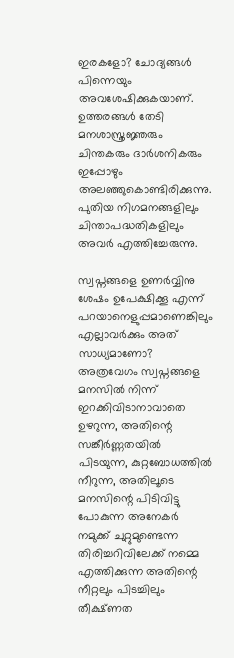ഇരകളോ? ചോദ്യങ്ങള്‍ പിന്നെയും അവശേഷിക്കുകയാണ്. ഉത്തരങ്ങള്‍ തേടി മനശാസ്ത്രജ്ഞരും ചിന്തകരും ദാര്‍ശനികരും ഇപ്പോഴും അലഞ്ഞുകൊണ്ടിരിക്കുന്നു. പുതിയ നിഗമനങ്ങളിലും ചിന്താപദ്ധതികളിലും അവര്‍ എത്തിച്ചേരുന്നു.

സ്വപ്നങ്ങളെ ഉണര്‍വ്വിനു ശേഷം ഉപേക്ഷിക്കൂ എന്ന് പറയാനെളുപ്പമാണെങ്കിലും എല്ലാവര്‍ക്കും അത് സാധ്യമാണോ? അത്രവേഗം സ്വപ്നങ്ങളെ മനസില്‍ നിന്ന് ഇറക്കിവിടാനാവാതെ ഉഴറുന്ന, അതിന്റെ സങ്കീര്‍ണ്ണതയില്‍ പിടയുന്ന, കുറ്റബോധത്തില്‍ നീറുന്ന, അതിലൂടെ മനസിന്റെ പിടിവിട്ടു പോകുന്ന അനേകര്‍ നമുക്ക് ചുറ്റുമുണ്ടെന്ന തിരിച്ചറിവിലേക്ക് നമ്മെ എത്തിക്കുന്ന അതിന്റെ നീറ്റലും പിടച്ചിലും തീക്ഷ്ണത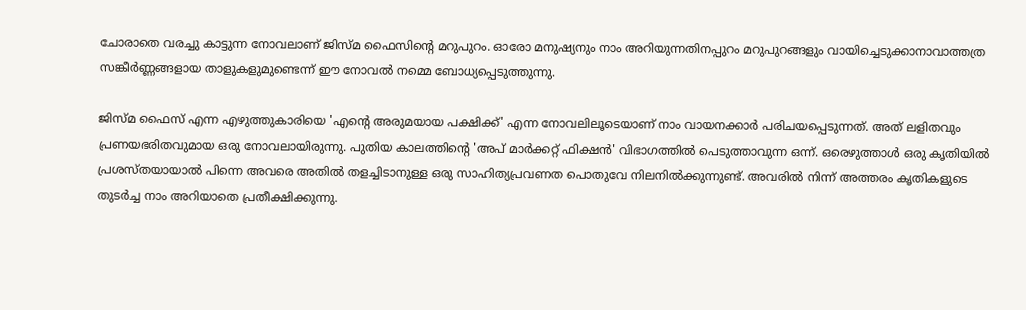ചോരാതെ വരച്ചു കാട്ടുന്ന നോവലാണ് ജിസ്മ ഫൈസിന്റെ മറുപുറം. ഓരോ മനുഷ്യനും നാം അറിയുന്നതിനപ്പുറം മറുപുറങ്ങളും വായിച്ചെടുക്കാനാവാത്തത്ര സങ്കീര്‍ണ്ണങ്ങളായ താളുകളുമുണ്ടെന്ന് ഈ നോവല്‍ നമ്മെ ബോധ്യപ്പെടുത്തുന്നു.

ജിസ്മ ഫൈസ് എന്ന എഴുത്തുകാരിയെ 'എന്റെ അരുമയായ പക്ഷിക്ക്' എന്ന നോവലിലൂടെയാണ് നാം വായനക്കാര്‍ പരിചയപ്പെടുന്നത്. അത് ലളിതവും പ്രണയഭരിതവുമായ ഒരു നോവലായിരുന്നു. പുതിയ കാലത്തിന്റെ 'അപ് മാര്‍ക്കറ്റ് ഫിക്ഷന്‍' വിഭാഗത്തില്‍ പെടുത്താവുന്ന ഒന്ന്. ഒരെഴുത്താള്‍ ഒരു കൃതിയില്‍ പ്രശസ്തയായാല്‍ പിന്നെ അവരെ അതില്‍ തളച്ചിടാനുള്ള ഒരു സാഹിത്യപ്രവണത പൊതുവേ നിലനില്‍ക്കുന്നുണ്ട്. അവരില്‍ നിന്ന് അത്തരം കൃതികളുടെ തുടര്‍ച്ച നാം അറിയാതെ പ്രതീക്ഷിക്കുന്നു.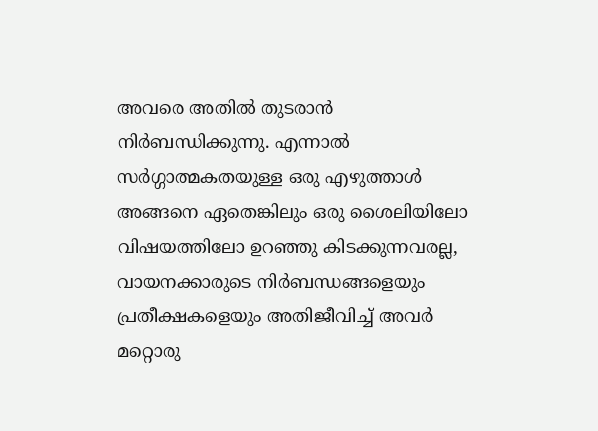അവരെ അതില്‍ തുടരാന്‍ നിര്‍ബന്ധിക്കുന്നു. എന്നാല്‍ സര്‍ഗ്ഗാത്മകതയുള്ള ഒരു എഴുത്താള്‍ അങ്ങനെ ഏതെങ്കിലും ഒരു ശൈലിയിലോ വിഷയത്തിലോ ഉറഞ്ഞു കിടക്കുന്നവരല്ല, വായനക്കാരുടെ നിര്‍ബന്ധങ്ങളെയും പ്രതീക്ഷകളെയും അതിജീവിച്ച് അവര്‍ മറ്റൊരു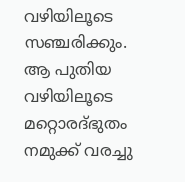വഴിയിലൂടെ സഞ്ചരിക്കും. ആ പുതിയ വഴിയിലൂടെ മറ്റൊരദ്ഭുതം നമുക്ക് വരച്ചു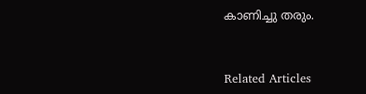കാണിച്ചു തരും.


Related Articles